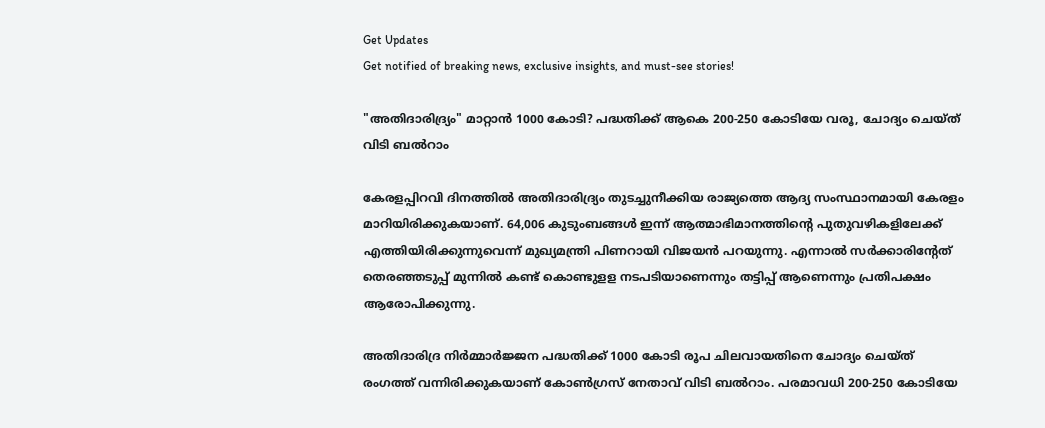Get Updates
Get notified of breaking news, exclusive insights, and must-see stories!

"അതിദാരിദ്ര്യം" മാറ്റാൻ 1000 കോടി? പദ്ധതിക്ക് ആകെ 200-250 കോടിയേ വരൂ, ചോദ്യം ചെയ്ത് വിടി ബൽറാം

കേരളപ്പിറവി ദിനത്തിൽ അതിദാരിദ്ര്യം തുടച്ചുനീക്കിയ രാജ്യത്തെ ആദ്യ സംസ്ഥാനമായി കേരളം മാറിയിരിക്കുകയാണ്. 64,006 കുടുംബങ്ങൾ ഇന്ന് ആത്മാഭിമാനത്തിന്റെ പുതുവഴികളിലേക്ക് എത്തിയിരിക്കുന്നുവെന്ന് മുഖ്യമന്ത്രി പിണറായി വിജയൻ പറയുന്നു. എന്നാൽ സർക്കാരിന്റേത് തെരഞ്ഞടുപ്പ് മുന്നിൽ കണ്ട് കൊണ്ടുളള നടപടിയാണെന്നും തട്ടിപ്പ് ആണെന്നും പ്രതിപക്ഷം ആരോപിക്കുന്നു.

അതിദാരിദ്ര നിർമ്മാർജ്ജന പദ്ധതിക്ക് 1000 കോടി രൂപ ചിലവായതിനെ ചോദ്യം ചെയ്ത് രംഗത്ത് വന്നിരിക്കുകയാണ് കോൺഗ്രസ് നേതാവ് വിടി ബൽറാം. പരമാവധി 200-250 കോടിയേ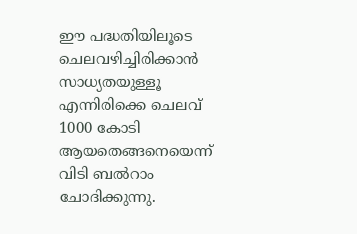ഈ പദ്ധതിയിലൂടെ ചെലവഴിച്ചിരിക്കാൻ സാധ്യതയുള്ളൂ എന്നിരിക്കെ ചെലവ് 1000 കോടി ആയതെങ്ങനെയെന്ന് വിടി ബൽറാം ചോദിക്കുന്നു.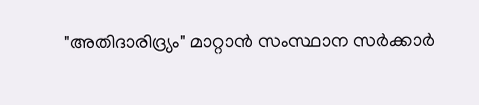"അതിദാരിദ്ര്യം" മാറ്റാൻ സംസ്ഥാന സർക്കാർ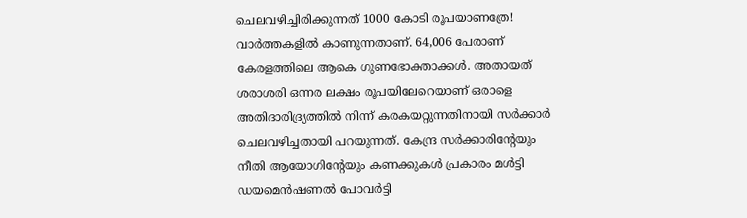ചെലവഴിച്ചിരിക്കുന്നത് 1000 കോടി രൂപയാണത്രേ! വാർത്തകളിൽ കാണുന്നതാണ്. 64,006 പേരാണ് കേരളത്തിലെ ആകെ ഗുണഭോക്താക്കൾ. അതായത് ശരാശരി ഒന്നര ലക്ഷം രൂപയിലേറെയാണ് ഒരാളെ അതിദാരിദ്ര്യത്തിൽ നിന്ന് കരകയറ്റുന്നതിനായി സർക്കാർ ചെലവഴിച്ചതായി പറയുന്നത്. കേന്ദ്ര സർക്കാരിൻ്റേയും നീതി ആയോഗിൻ്റേയും കണക്കുകൾ പ്രകാരം മൾട്ടി ഡയമെൻഷണൽ പോവർട്ടി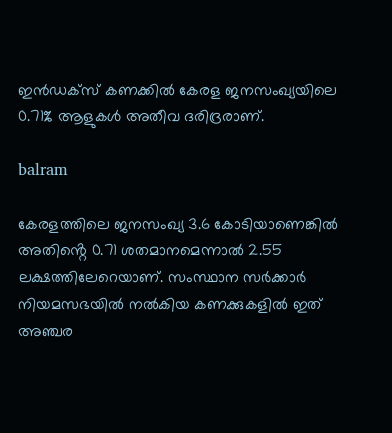ഇൻഡക്സ് കണക്കിൽ കേരള ജനസംഖ്യയിലെ 0.71% ആളുകൾ അതീവ ദരിദ്രരാണ്.

balram

കേരളത്തിലെ ജനസംഖ്യ 3.6 കോടിയാണെങ്കിൽ അതിൻ്റെ 0.71 ശതമാനമെന്നാൽ 2.55 ലക്ഷത്തിലേറെയാണ്. സംസ്ഥാന സർക്കാർ നിയമസഭയിൽ നൽകിയ കണക്കുകളിൽ ഇത് അഞ്ചര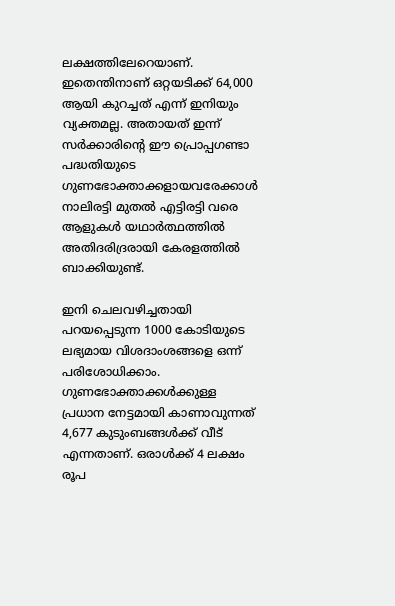ലക്ഷത്തിലേറെയാണ്. ഇതെന്തിനാണ് ഒറ്റയടിക്ക് 64,000 ആയി കുറച്ചത് എന്ന് ഇനിയും വ്യക്തമല്ല. അതായത് ഇന്ന് സർക്കാരിൻ്റെ ഈ പ്രൊപ്പഗണ്ടാ പദ്ധതിയുടെ ഗുണഭോക്താക്കളായവരേക്കാൾ നാലിരട്ടി മുതൽ എട്ടിരട്ടി വരെ ആളുകൾ യഥാർത്ഥത്തിൽ അതിദരിദ്രരായി കേരളത്തിൽ ബാക്കിയുണ്ട്.

ഇനി ചെലവഴിച്ചതായി പറയപ്പെടുന്ന 1000 കോടിയുടെ ലഭ്യമായ വിശദാംശങ്ങളെ ഒന്ന് പരിശോധിക്കാം.
ഗുണഭോക്താക്കൾക്കുള്ള പ്രധാന നേട്ടമായി കാണാവുന്നത് 4,677 കുടുംബങ്ങൾക്ക് വീട് എന്നതാണ്. ഒരാൾക്ക് 4 ലക്ഷം രൂപ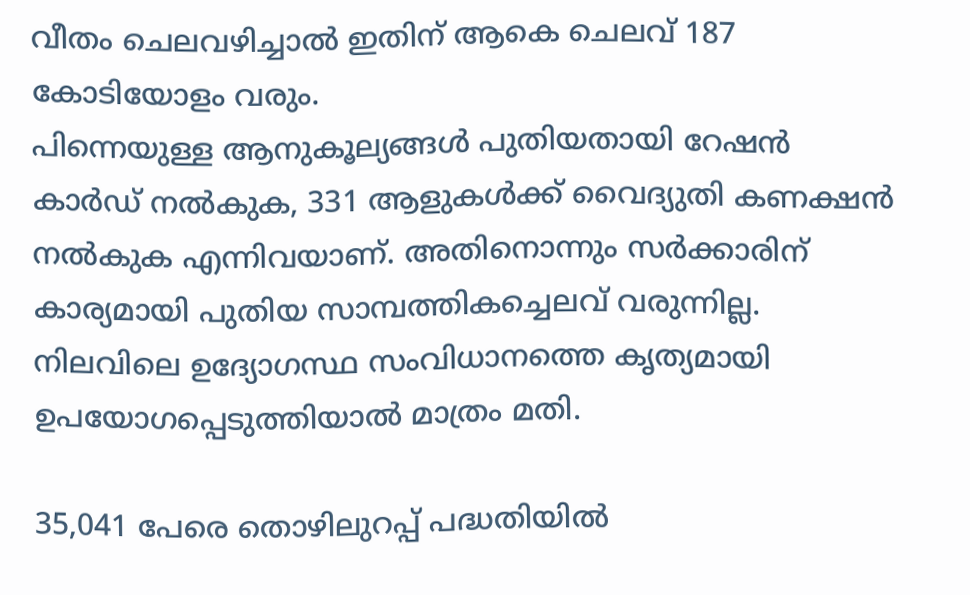വീതം ചെലവഴിച്ചാൽ ഇതിന് ആകെ ചെലവ് 187 കോടിയോളം വരും.
പിന്നെയുള്ള ആനുകൂല്യങ്ങൾ പുതിയതായി റേഷൻ കാർഡ് നൽകുക, 331 ആളുകൾക്ക് വൈദ്യുതി കണക്ഷൻ നൽകുക എന്നിവയാണ്. അതിനൊന്നും സർക്കാരിന് കാര്യമായി പുതിയ സാമ്പത്തികച്ചെലവ് വരുന്നില്ല. നിലവിലെ ഉദ്യോഗസ്ഥ സംവിധാനത്തെ കൃത്യമായി ഉപയോഗപ്പെടുത്തിയാൽ മാത്രം മതി.

35,041 പേരെ തൊഴിലുറപ്പ് പദ്ധതിയിൽ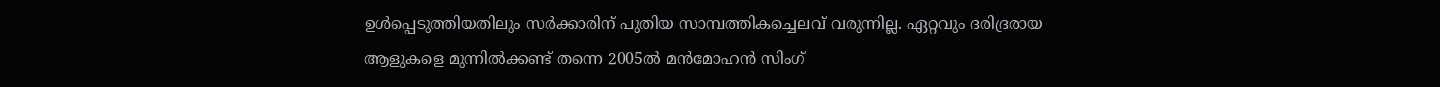ഉൾപ്പെടുത്തിയതിലും സർക്കാരിന് പുതിയ സാമ്പത്തികച്ചെലവ് വരുന്നില്ല. ഏറ്റവും ദരിദ്രരായ ആളുകളെ മുന്നിൽക്കണ്ട് തന്നെ 2005ൽ മൻമോഹൻ സിംഗ്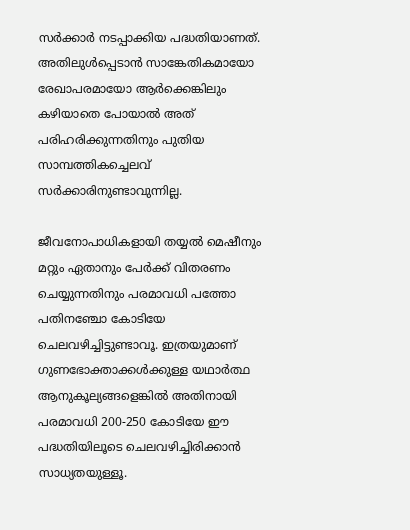സർക്കാർ നടപ്പാക്കിയ പദ്ധതിയാണത്. അതിലുൾപ്പെടാൻ സാങ്കേതികമായോ രേഖാപരമായോ ആർക്കെങ്കിലും കഴിയാതെ പോയാൽ അത് പരിഹരിക്കുന്നതിനും പുതിയ സാമ്പത്തികച്ചെലവ് സർക്കാരിനുണ്ടാവുന്നില്ല.

ജീവനോപാധികളായി തയ്യൽ മെഷീനും മറ്റും ഏതാനും പേർക്ക് വിതരണം ചെയ്യുന്നതിനും പരമാവധി പത്തോ പതിനഞ്ചോ കോടിയേ ചെലവഴിച്ചിട്ടുണ്ടാവൂ. ഇത്രയുമാണ് ഗുണഭോക്താക്കൾക്കുള്ള യഥാർത്ഥ ആനുകൂല്യങ്ങളെങ്കിൽ അതിനായി പരമാവധി 200-250 കോടിയേ ഈ പദ്ധതിയിലൂടെ ചെലവഴിച്ചിരിക്കാൻ സാധ്യതയുള്ളൂ.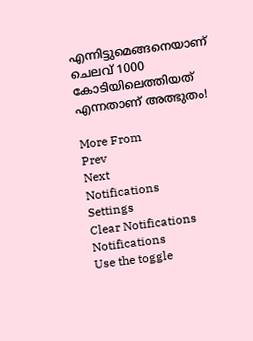എന്നിട്ടുമെങ്ങനെയാണ് ചെലവ് 1000 കോടിയിലെത്തിയത് എന്നതാണ് അത്ഭുതം!

More From
Prev
Next
Notifications
Settings
Clear Notifications
Notifications
Use the toggle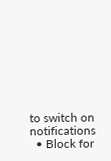to switch on notifications
  • Block for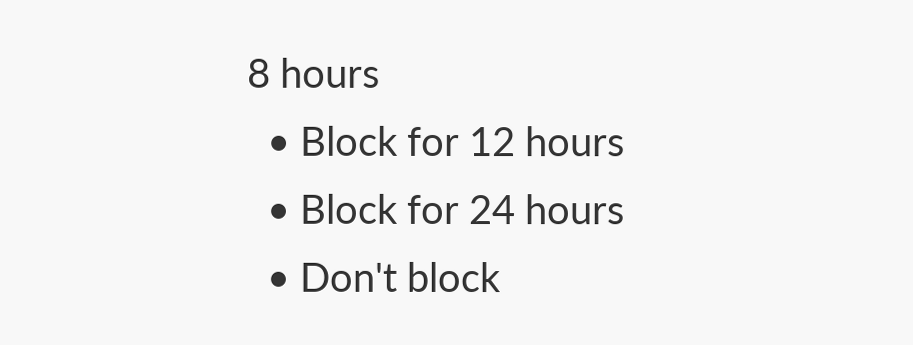8 hours
  • Block for 12 hours
  • Block for 24 hours
  • Don't block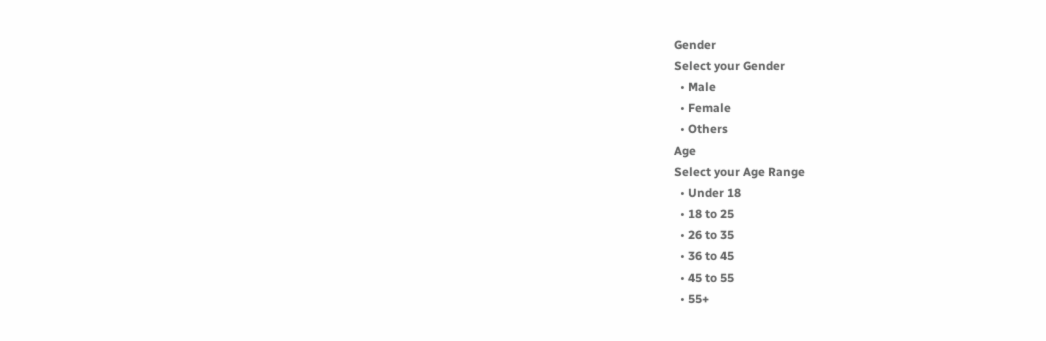Gender
Select your Gender
  • Male
  • Female
  • Others
Age
Select your Age Range
  • Under 18
  • 18 to 25
  • 26 to 35
  • 36 to 45
  • 45 to 55
  • 55+